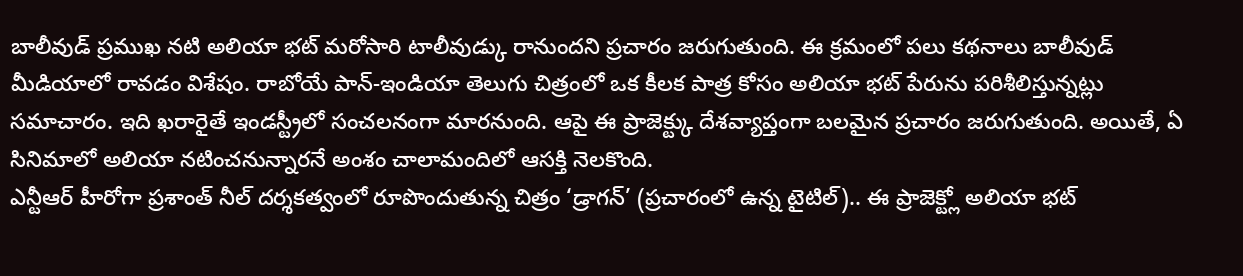బాలీవుడ్ ప్రముఖ నటి అలియా భట్ మరోసారి టాలీవుడ్కు రానుందని ప్రచారం జరుగుతుంది. ఈ క్రమంలో పలు కథనాలు బాలీవుడ్ మీడియాలో రావడం విశేషం. రాబోయే పాన్-ఇండియా తెలుగు చిత్రంలో ఒక కీలక పాత్ర కోసం అలియా భట్ పేరును పరిశీలిస్తున్నట్లు సమాచారం. ఇది ఖరారైతే ఇండస్ట్రీలో సంచలనంగా మారనుంది. ఆపై ఈ ప్రాజెక్ట్కు దేశవ్యాప్తంగా బలమైన ప్రచారం జరుగుతుంది. అయితే, ఏ సినిమాలో అలియా నటించనున్నారనే అంశం చాలామందిలో ఆసక్తి నెలకొంది.
ఎన్టీఆర్ హీరోగా ప్రశాంత్ నీల్ దర్శకత్వంలో రూపొందుతున్న చిత్రం ‘డ్రాగన్’ (ప్రచారంలో ఉన్న టైటిల్).. ఈ ప్రాజెక్ట్లో అలియా భట్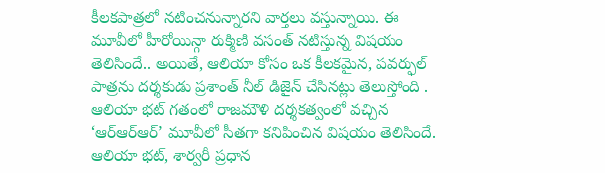కీలకపాత్రలో నటించనున్నారని వార్తలు వస్తున్నాయి. ఈ మూవీలో హీరోయిన్గా రుక్మిణి వసంత్ నటిస్తున్న విషయం తెలిసిందే.. అయితే, ఆలియా కోసం ఒక కీలకమైన, పవర్ఫుల్ పాత్రను దర్శకుడు ప్రశాంత్ నీల్ డిజైన్ చేసినట్లు తెలుస్తోంది . ఆలియా భట్ గతంలో రాజమౌళి దర్శకత్వంలో వచ్చిన ‘ఆర్ఆర్ఆర్’ మూవీలో సీతగా కనిపించిన విషయం తెలిసిందే.
ఆలియా భట్, శార్వరీ ప్రధాన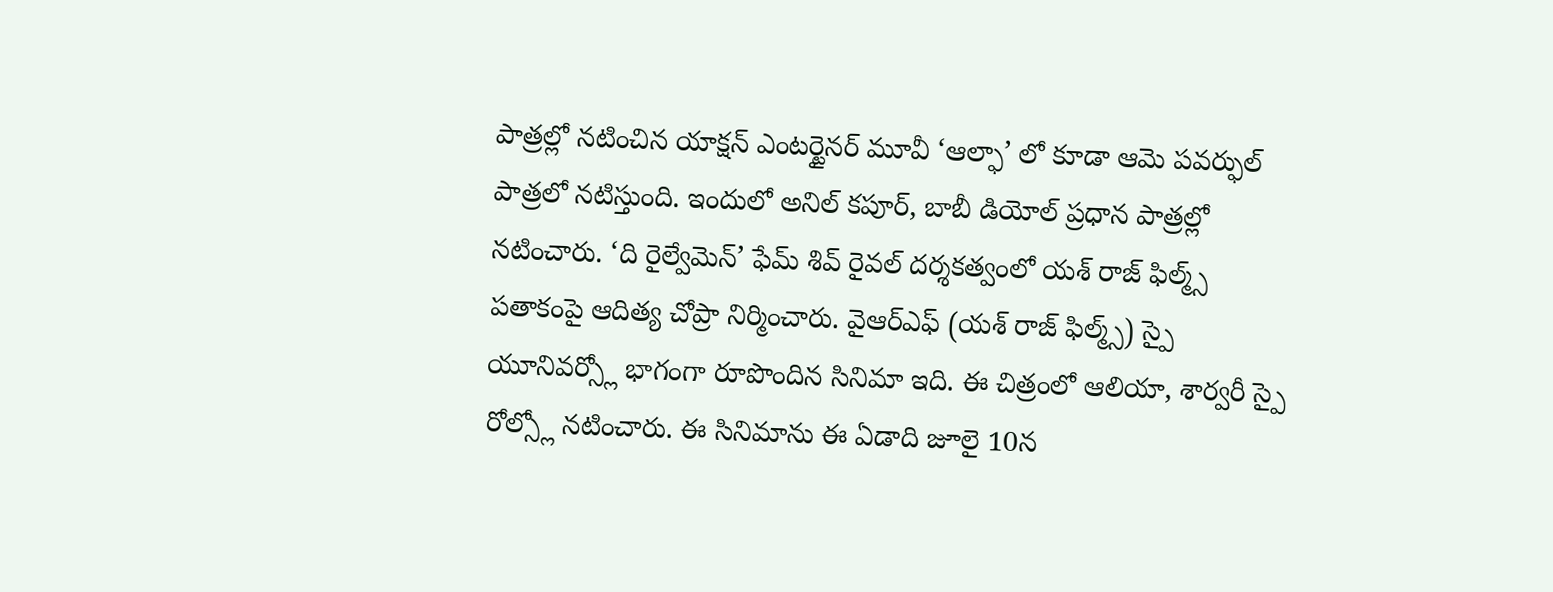పాత్రల్లో నటించిన యాక్షన్ ఎంటర్టైనర్ మూవీ ‘ఆల్ఫా’ లో కూడా ఆమె పవర్ఫుల్ పాత్రలో నటిస్తుంది. ఇందులో అనిల్ కపూర్, బాబీ డియోల్ ప్రధాన పాత్రల్లో నటించారు. ‘ది రైల్వేమెన్’ ఫేమ్ శివ్ రైవల్ దర్శకత్వంలో యశ్ రాజ్ ఫిల్మ్స్ పతాకంపై ఆదిత్య చోప్రా నిర్మించారు. వైఆర్ఎఫ్ (యశ్ రాజ్ ఫిల్మ్స్) స్పై యూనివర్స్లో భాగంగా రూపొందిన సినిమా ఇది. ఈ చిత్రంలో ఆలియా, శార్వరీ స్పై రోల్స్లో నటించారు. ఈ సినిమాను ఈ ఏడాది జూలై 10న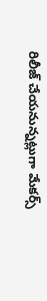రిలీజ్ చేయనున్నట్లుగా మేకర్స్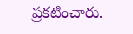ప్రకటించారు.